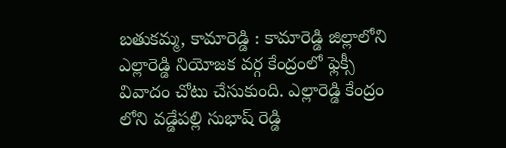బతుకమ్మ, కామారెడ్డి : కామారెడ్డి జిల్లాలోని ఎల్లారెడ్డి నియోజక వర్గ కేంద్రంలో ఫ్లెక్సీ వివాదం చోటు చేసుకుంది. ఎల్లారెడ్డి కేంద్రం లోని వడ్డేపల్లి సుభాష్ రెడ్డి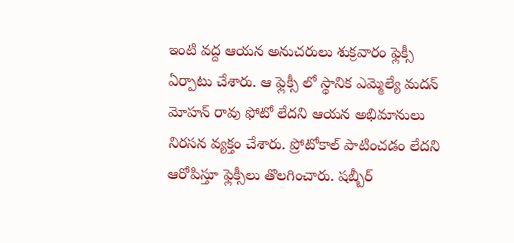ఇంటి వద్ద ఆయన అనుచరులు శుక్రవారం ఫ్లెక్సీ ఏర్పాటు చేశారు. ఆ ఫ్లెక్సీ లో స్థానిక ఎమ్మెల్యే మదన్ మోహన్ రావు ఫోటో లేదని ఆయన అభిమానులు నిరసన వ్యక్తం చేశారు. ప్రోటోకాల్ పాటించడం లేదని ఆరోపిస్తూ ఫ్లెక్సీలు తొలగించారు. షబ్బీర్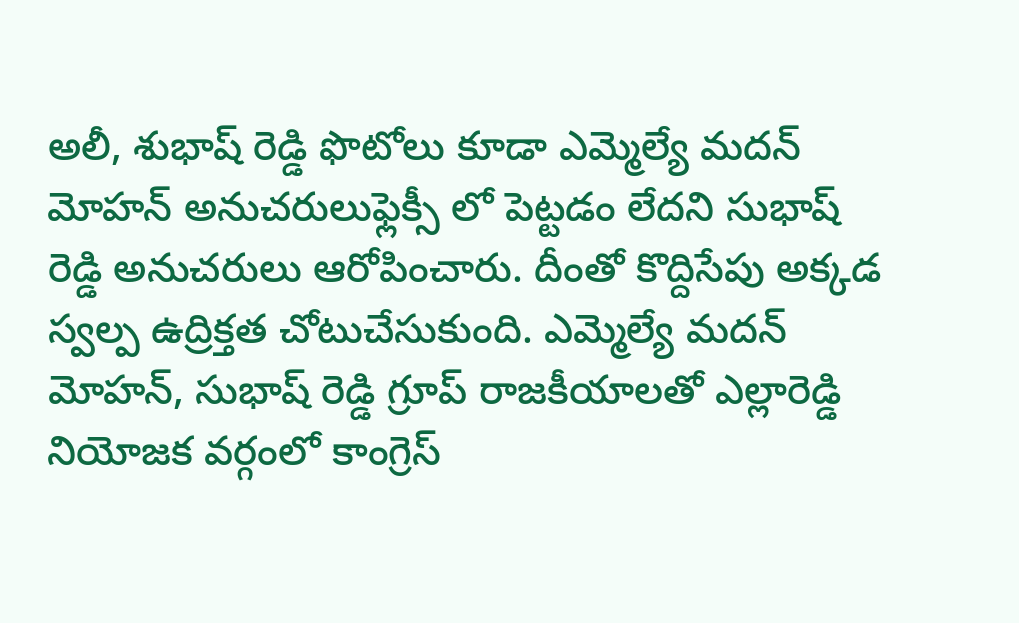అలీ, శుభాష్ రెడ్డి ఫొటోలు కూడా ఎమ్మెల్యే మదన్ మోహన్ అనుచరులుఫ్లెక్సీ లో పెట్టడం లేదని సుభాష్ రెడ్డి అనుచరులు ఆరోపించారు. దీంతో కొద్దిసేపు అక్కడ స్వల్ప ఉద్రిక్తత చోటుచేసుకుంది. ఎమ్మెల్యే మదన్ మోహన్, సుభాష్ రెడ్డి గ్రూప్ రాజకీయాలతో ఎల్లారెడ్డి నియోజక వర్గంలో కాంగ్రెస్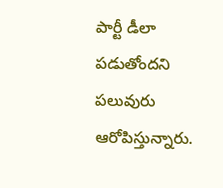పార్టీ డీలా పడుతోందని పలువురు ఆరోపిస్తున్నారు.